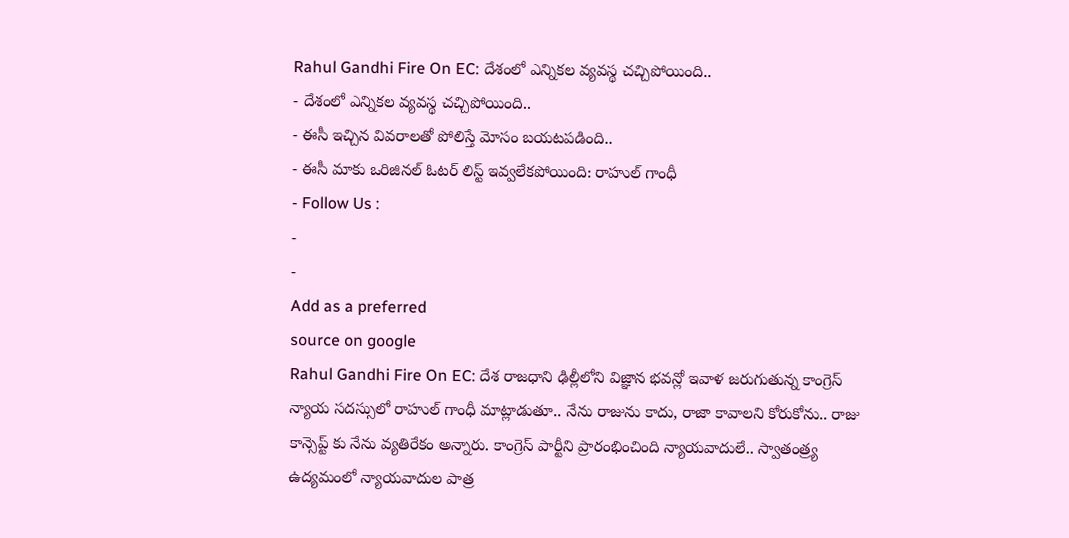Rahul Gandhi Fire On EC: దేశంలో ఎన్నికల వ్యవస్థ చచ్చిపోయింది..
- దేశంలో ఎన్నికల వ్యవస్థ చచ్చిపోయింది..
- ఈసీ ఇచ్చిన వివరాలతో పోలిస్తే మోసం బయటపడింది..
- ఈసీ మాకు ఒరిజినల్ ఓటర్ లిస్ట్ ఇవ్వలేకపోయింది: రాహుల్ గాంధీ
- Follow Us :
-
-
Add as a preferred
source on google
Rahul Gandhi Fire On EC: దేశ రాజధాని ఢిల్లీలోని విజ్ఞాన భవన్లో ఇవాళ జరుగుతున్న కాంగ్రెస్ న్యాయ సదస్సులో రాహుల్ గాంధీ మాట్లాడుతూ.. నేను రాజును కాదు, రాజా కావాలని కోరుకోను.. రాజు కాన్సెప్ట్ కు నేను వ్యతిరేకం అన్నారు. కాంగ్రెస్ పార్టీని ప్రారంభించింది న్యాయవాదులే.. స్వాతంత్ర్య ఉద్యమంలో న్యాయవాదుల పాత్ర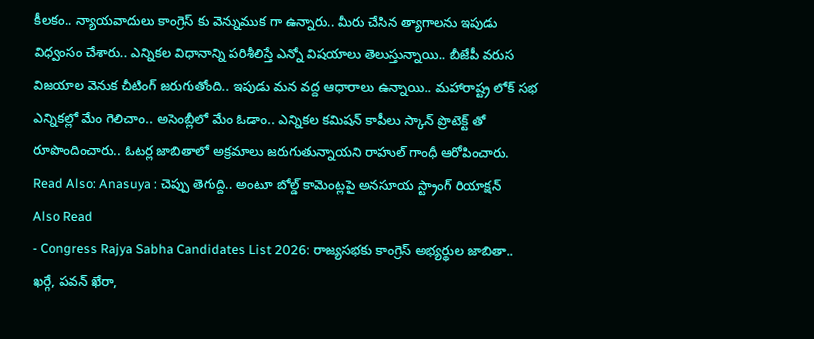కీలకం.. న్యాయవాదులు కాంగ్రెస్ కు వెన్నుముక గా ఉన్నారు.. మీరు చేసిన త్యాగాలను ఇపుడు విధ్వంసం చేశారు.. ఎన్నికల విధానాన్ని పరిశీలిస్తే ఎన్నో విషయాలు తెలుస్తున్నాయి.. బీజేపీ వరుస విజయాల వెనుక చీటింగ్ జరుగుతోంది.. ఇపుడు మన వద్ద ఆధారాలు ఉన్నాయి.. మహారాష్ట్ర లోక్ సభ ఎన్నికల్లో మేం గెలిచాం.. అసెంబ్లీలో మేం ఓడాం.. ఎన్నికల కమిషన్ కాపీలు స్కాన్ ప్రొటెక్ట్ తో రూపొందించారు.. ఓటర్ల జాబితాలో అక్రమాలు జరుగుతున్నాయని రాహుల్ గాంధీ ఆరోపించారు.
Read Also: Anasuya : చెప్పు తెగుద్ది.. అంటూ బోల్డ్ కామెంట్లపై అనసూయ స్ట్రాంగ్ రియాక్షన్
Also Read
- Congress Rajya Sabha Candidates List 2026: రాజ్యసభకు కాంగ్రెస్ అభ్యర్థుల జాబితా.. ఖర్గే, పవన్ ఖేరా,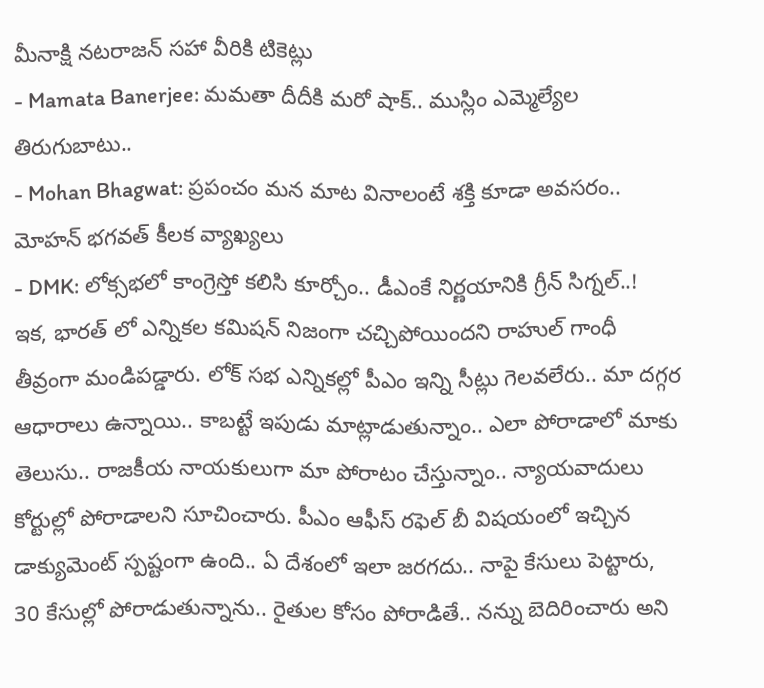మీనాక్షి నటరాజన్ సహా వీరికి టికెట్లు
- Mamata Banerjee: మమతా దీదీకి మరో షాక్.. ముస్లిం ఎమ్మెల్యేల తిరుగుబాటు..
- Mohan Bhagwat: ప్రపంచం మన మాట వినాలంటే శక్తి కూడా అవసరం.. మోహన్ భగవత్ కీలక వ్యాఖ్యలు
- DMK: లోక్సభలో కాంగ్రెస్తో కలిసి కూర్చోం.. డీఎంకే నిర్ణయానికి గ్రీన్ సిగ్నల్..!
ఇక, భారత్ లో ఎన్నికల కమిషన్ నిజంగా చచ్చిపోయిందని రాహుల్ గాంధీ తీవ్రంగా మండిపడ్డారు. లోక్ సభ ఎన్నికల్లో పీఎం ఇన్ని సీట్లు గెలవలేరు.. మా దగ్గర ఆధారాలు ఉన్నాయి.. కాబట్టే ఇపుడు మాట్లాడుతున్నాం.. ఎలా పోరాడాలో మాకు తెలుసు.. రాజకీయ నాయకులుగా మా పోరాటం చేస్తున్నాం.. న్యాయవాదులు కోర్టుల్లో పోరాడాలని సూచించారు. పీఎం ఆఫీస్ రఫెల్ బీ విషయంలో ఇచ్చిన డాక్యుమెంట్ స్పష్టంగా ఉంది.. ఏ దేశంలో ఇలా జరగదు.. నాపై కేసులు పెట్టారు, 30 కేసుల్లో పోరాడుతున్నాను.. రైతుల కోసం పోరాడితే.. నన్ను బెదిరించారు అని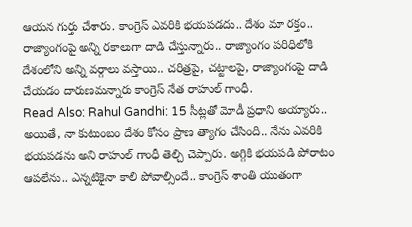ఆయన గుర్తు చేశారు. కాంగ్రెస్ ఎవరికి భయపడదు.. దేశం మా రక్తం.. రాజ్యాంగంపై అన్ని రకాలుగా దాడి చేస్తున్నారు.. రాజ్యాంగం పరిధిలోకి దేశంలోని అన్ని వర్గాలు వస్తాయి.. చరిత్రపై, చట్టాలపై, రాజ్యాంగంపై దాడి చేయడం దారుణమన్నారు కాంగ్రెస్ నేత రాహుల్ గాంధీ.
Read Also: Rahul Gandhi: 15 సీట్లతో మోడీ ప్రధాని అయ్యారు..
అయితే, నా కుటుంబం దేశం కోసం ప్రాణ త్యాగం చేసింది.. నేను ఎవరికి భయపడను అని రాహుల్ గాంధీ తెల్చి చెప్పారు. అగ్గికి భయపడి పోరాటం ఆపలేను.. ఎన్నటికైనా కాలి పోవాల్సిందే.. కాంగ్రెస్ శాంతి యుతంగా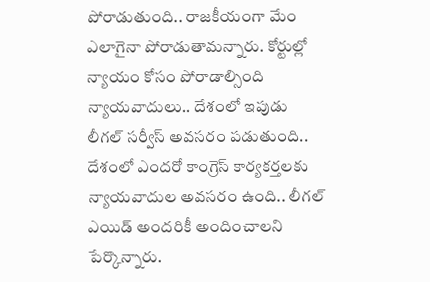పోరాడుతుంది.. రాజకీయంగా మేం ఎలాగైనా పోరాడుతామన్నారు. కోర్టుల్లో న్యాయం కోసం పోరాడాల్సింది న్యాయవాదులు.. దేశంలో ఇపుడు లీగల్ సర్వీస్ అవసరం పడుతుంది.. దేశంలో ఎందరో కాంగ్రెస్ కార్యకర్తలకు న్యాయవాదుల అవసరం ఉంది.. లీగల్ ఎయిడ్ అందరికీ అందించాలని పేర్కొన్నారు.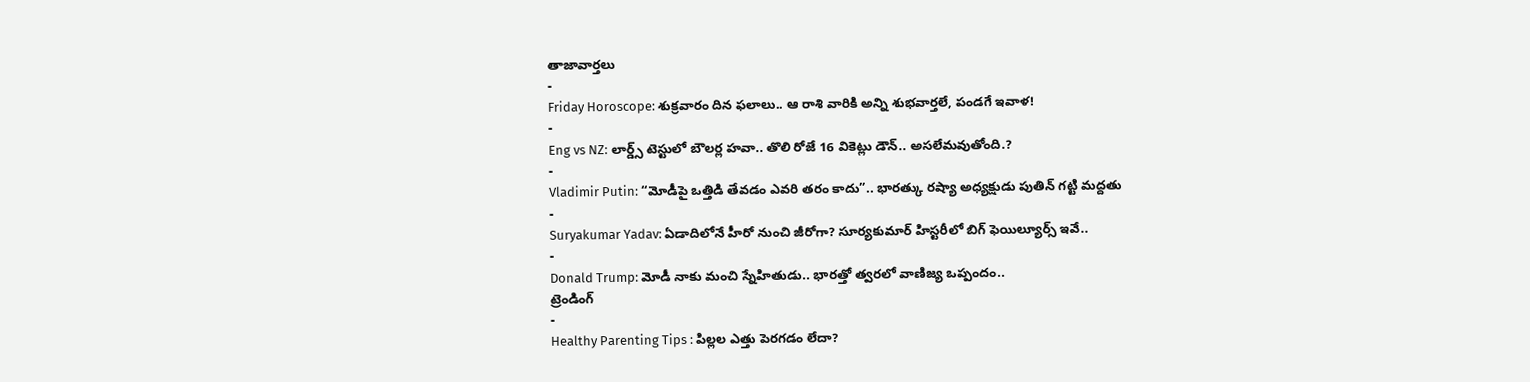తాజావార్తలు
-
Friday Horoscope: శుక్రవారం దిన ఫలాలు.. ఆ రాశి వారికి అన్ని శుభవార్తలే, పండగే ఇవాళ!
-
Eng vs NZ: లార్డ్స్ టెస్టులో బౌలర్ల హవా.. తొలి రోజే 16 వికెట్లు డౌన్.. అసలేమవుతోంది.?
-
Vladimir Putin: “మోడీపై ఒత్తిడి తేవడం ఎవరి తరం కాదు”.. భారత్కు రష్యా అధ్యక్షుడు పుతిన్ గట్టి మద్దతు
-
Suryakumar Yadav: ఏడాదిలోనే హీరో నుంచి జీరోగా? సూర్యకుమార్ హిస్టరీలో బిగ్ ఫెయిల్యూర్స్ ఇవే..
-
Donald Trump: మోడీ నాకు మంచి స్నేహితుడు.. భారత్తో త్వరలో వాణిజ్య ఒప్పందం..
ట్రెండింగ్
-
Healthy Parenting Tips : పిల్లల ఎత్తు పెరగడం లేదా?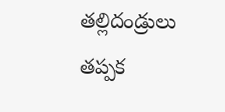తల్లిదండ్రులు తప్పక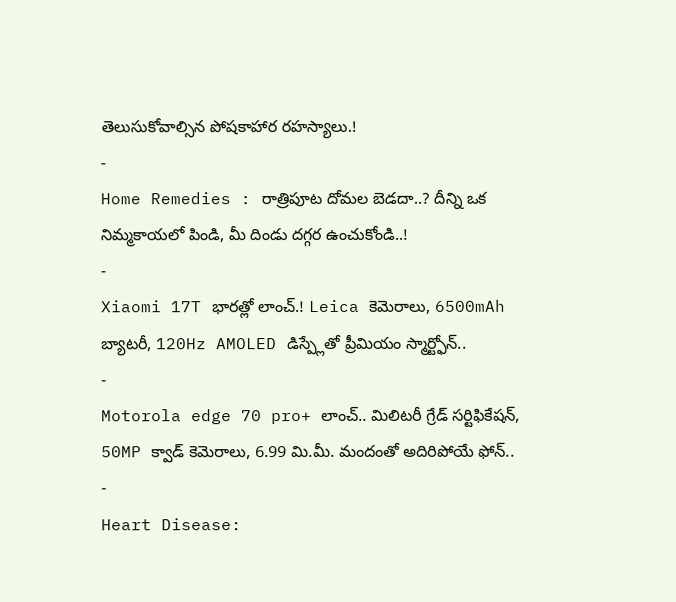తెలుసుకోవాల్సిన పోషకాహార రహస్యాలు.!
-
Home Remedies : రాత్రిపూట దోమల బెడదా..? దీన్ని ఒక నిమ్మకాయలో పిండి, మీ దిండు దగ్గర ఉంచుకోండి..!
-
Xiaomi 17T భారత్లో లాంచ్.! Leica కెమెరాలు, 6500mAh బ్యాటరీ, 120Hz AMOLED డిస్ప్లేతో ప్రీమియం స్మార్ట్ఫోన్..
-
Motorola edge 70 pro+ లాంచ్.. మిలిటరీ గ్రేడ్ సర్టిఫికేషన్, 50MP క్వాడ్ కెమెరాలు, 6.99 మి.మీ. మందంతో అదిరిపోయే ఫోన్..
-
Heart Disease: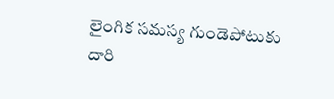లైంగిక సమస్య గుండెపోటుకు దారి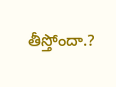తీస్తోందా.?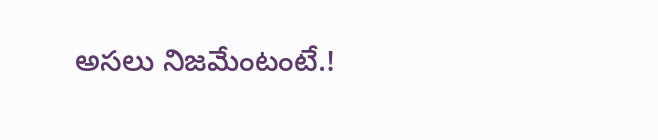అసలు నిజమేంటంటే.!